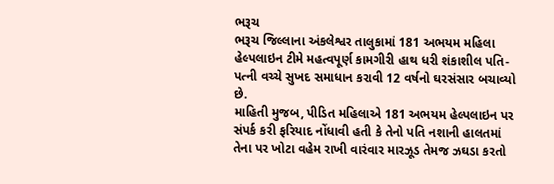ભરૂચ
ભરૂચ જિલ્લાના અંકલેશ્વર તાલુકામાં 181 અભયમ મહિલા હેલ્પલાઇન ટીમે મહત્વપૂર્ણ કામગીરી હાથ ધરી શંકાશીલ પતિ-પત્ની વચ્ચે સુખદ સમાધાન કરાવી 12 વર્ષનો ઘરસંસાર બચાવ્યો છે.
માહિતી મુજબ, પીડિત મહિલાએ 181 અભયમ હેલ્પલાઇન પર સંપર્ક કરી ફરિયાદ નોંધાવી હતી કે તેનો પતિ નશાની હાલતમાં તેના પર ખોટા વહેમ રાખી વારંવાર મારઝૂડ તેમજ ઝઘડા કરતો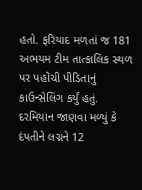હતો. ફરિયાદ મળતાં જ 181 અભયમ ટીમ તાત્કાલિક સ્થળ પર પહોંચી પીડિતાનું કાઉન્સેલિંગ કર્યું હતું. દરમિયાન જાણવા મળ્યું કે દંપતીને લગ્નને 12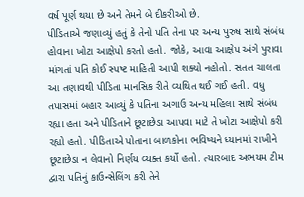વર્ષ પૂર્ણ થયા છે અને તેમને બે દીકરીઓ છે.
પીડિતાએ જણાવ્યું હતું કે તેનો પતિ તેના પર અન્ય પુરુષ સાથે સંબંધ હોવાના ખોટા આક્ષેપો કરતો હતો. જોકે, આવા આક્ષેપ અંગે પુરાવા માંગતાં પતિ કોઈ સ્પષ્ટ માહિતી આપી શક્યો નહોતો. સતત ચાલતા આ તણાવથી પીડિતા માનસિક રીતે વ્યથિત થઈ ગઈ હતી. વધુ તપાસમાં બહાર આવ્યું કે પતિના અગાઉ અન્ય મહિલા સાથે સંબંધ રહ્યા હતા અને પીડિતાને છૂટાછેડા આપવા માટે તે ખોટા આક્ષેપો કરી રહ્યો હતો. પીડિતાએ પોતાના બાળકોના ભવિષ્યને ધ્યાનમાં રાખીને છૂટાછેડા ન લેવાનો નિર્ણય વ્યક્ત કર્યો હતો. ત્યારબાદ અભયમ ટીમ દ્વારા પતિનું કાઉન્સેલિંગ કરી તેને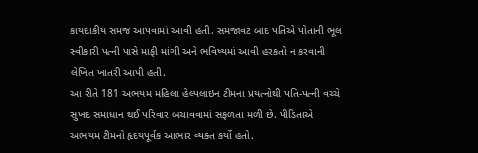કાયદાકીય સમજ આપવામાં આવી હતી. સમજાવટ બાદ પતિએ પોતાની ભૂલ સ્વીકારી પત્ની પાસે માફી માંગી અને ભવિષ્યમાં આવી હરકતો ન કરવાની લેખિત ખાતરી આપી હતી.
આ રીતે 181 અભયમ મહિલા હેલ્પલાઇન ટીમના પ્રયત્નોથી પતિ-પત્ની વચ્ચે સુખદ સમાધાન થઈ પરિવાર બચાવવામાં સફળતા મળી છે. પીડિતાએ અભયમ ટીમનો હૃદયપૂર્વક આભાર વ્યક્ત કર્યો હતો.